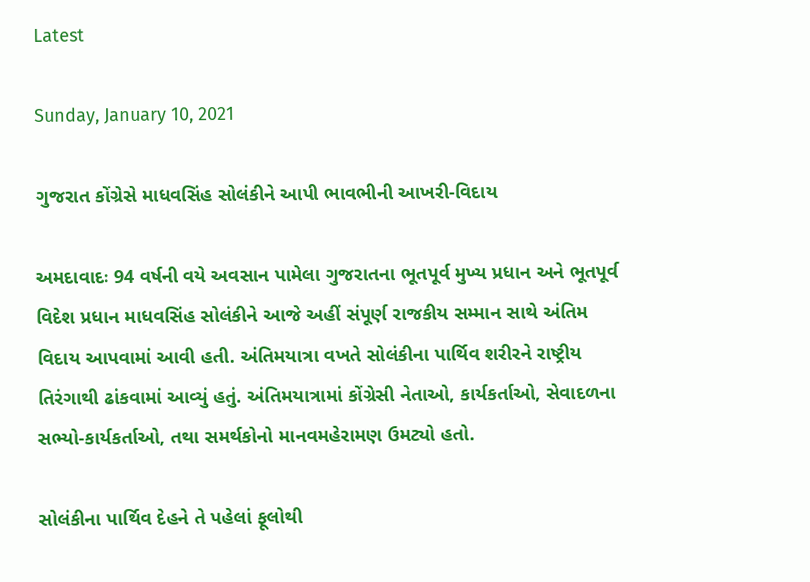Latest

Sunday, January 10, 2021

ગુજરાત કોંગ્રેસે માધવસિંહ સોલંકીને આપી ભાવભીની આખરી-વિદાય

અમદાવાદઃ 94 વર્ષની વયે અવસાન પામેલા ગુજરાતના ભૂતપૂર્વ મુખ્ય પ્રધાન અને ભૂતપૂર્વ વિદેશ પ્રધાન માધવસિંહ સોલંકીને આજે અહીં સંપૂર્ણ રાજકીય સમ્માન સાથે અંતિમ વિદાય આપવામાં આવી હતી. અંતિમયાત્રા વખતે સોલંકીના પાર્થિવ શરીરને રાષ્ટ્રીય તિરંગાથી ઢાંકવામાં આવ્યું હતું. અંતિમયાત્રામાં કોંગ્રેસી નેતાઓ, કાર્યકર્તાઓ, સેવાદળના સભ્યો-કાર્યકર્તાઓ, તથા સમર્થકોનો માનવમહેરામણ ઉમટ્યો હતો.

સોલંકીના પાર્થિવ દેહને તે પહેલાં ફૂલોથી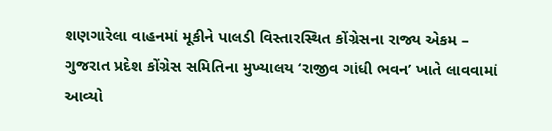શણગારેલા વાહનમાં મૂકીને પાલડી વિસ્તારસ્થિત કોંગ્રેસના રાજ્ય એકમ – ગુજરાત પ્રદેશ કોંગ્રેસ સમિતિના મુખ્યાલય ‘રાજીવ ગાંધી ભવન’ ખાતે લાવવામાં આવ્યો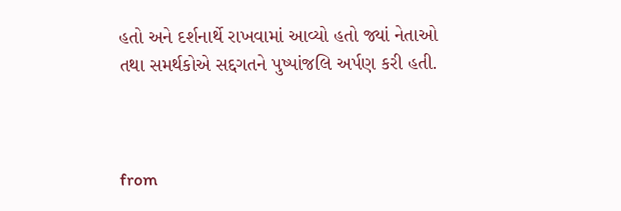હતો અને દર્શનાર્થે રાખવામાં આવ્યો હતો જ્યાં નેતાઓ તથા સમર્થકોએ સદ્દગતને પુષ્પાંજલિ અર્પણ કરી હતી.



from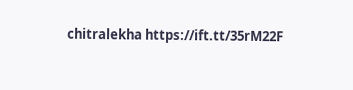chitralekha https://ift.tt/35rM22F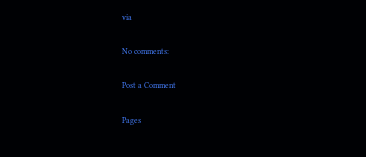via

No comments:

Post a Comment

Pages